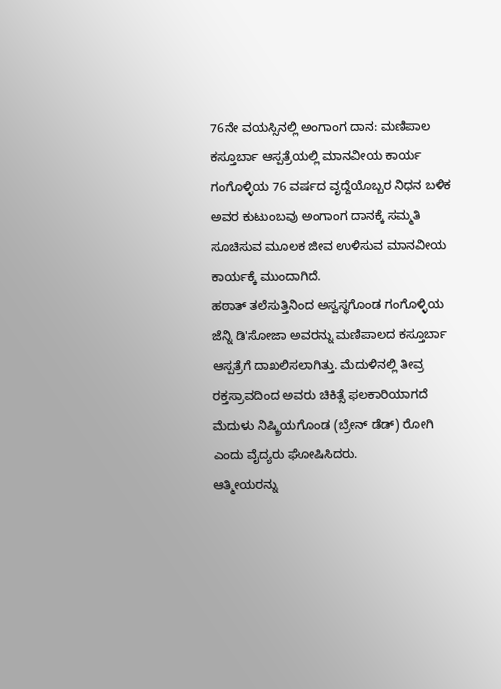76ನೇ ವಯಸ್ಸಿನಲ್ಲಿ ಅಂಗಾಂಗ ದಾನ: ಮಣಿಪಾಲ ಕಸ್ತೂರ್ಬಾ ಆಸ್ಪತ್ರೆಯಲ್ಲಿ ಮಾನವೀಯ ಕಾರ್ಯ
ಗಂಗೊಳ್ಳಿಯ 76 ವರ್ಷದ ವೃದ್ದೆಯೊಬ್ಬರ ನಿಧನ ಬಳಿಕ ಅವರ ಕುಟುಂಬವು ಅಂಗಾಂಗ ದಾನಕ್ಕೆ ಸಮ್ಮತಿ ಸೂಚಿಸುವ ಮೂಲಕ ಜೀವ ಉಳಿಸುವ ಮಾನವೀಯ ಕಾರ್ಯಕ್ಕೆ ಮುಂದಾಗಿದೆ.
ಹಠಾತ್ ತಲೆಸುತ್ತಿನಿಂದ ಅಸ್ವಸ್ಥಗೊಂಡ ಗಂಗೊಳ್ಳಿಯ ಜೆನ್ನಿ ಡಿ'ಸೋಜಾ ಅವರನ್ನು ಮಣಿಪಾಲದ ಕಸ್ತೂರ್ಬಾ ಆಸ್ಪತ್ರೆಗೆ ದಾಖಲಿಸಲಾಗಿತ್ತು. ಮೆದುಳಿನಲ್ಲಿ ತೀವ್ರ ರಕ್ತಸ್ರಾವದಿಂದ ಅವರು ಚಿಕಿತ್ಸೆ ಫಲಕಾರಿಯಾಗದೆ ಮೆದುಳು ನಿಷ್ಕ್ರಿಯಗೊಂಡ (ಬ್ರೇನ್ ಡೆಡ್) ರೋಗಿ ಎಂದು ವೈದ್ಯರು ಘೋಷಿಸಿದರು.
ಆತ್ಮೀಯರನ್ನು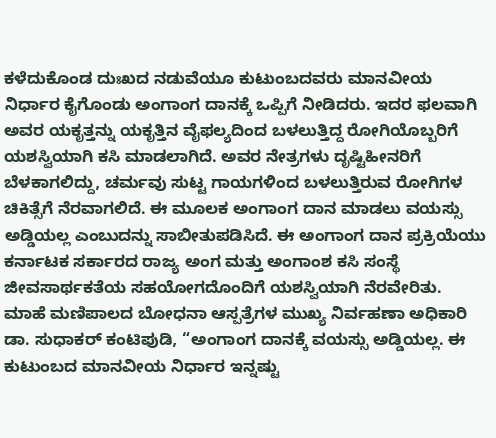ಕಳೆದುಕೊಂಡ ದುಃಖದ ನಡುವೆಯೂ ಕುಟುಂಬದವರು ಮಾನವೀಯ ನಿರ್ಧಾರ ಕೈಗೊಂಡು ಅಂಗಾಂಗ ದಾನಕ್ಕೆ ಒಪ್ಪಿಗೆ ನೀಡಿದರು. ಇದರ ಫಲವಾಗಿ ಅವರ ಯಕೃತ್ತನ್ನು ಯಕೃತ್ತಿನ ವೈಫಲ್ಯದಿಂದ ಬಳಲುತ್ತಿದ್ದ ರೋಗಿಯೊಬ್ಬರಿಗೆ ಯಶಸ್ವಿಯಾಗಿ ಕಸಿ ಮಾಡಲಾಗಿದೆ. ಅವರ ನೇತ್ರಗಳು ದೃಷ್ಟಿಹೀನರಿಗೆ ಬೆಳಕಾಗಲಿದ್ದು, ಚರ್ಮವು ಸುಟ್ಟ ಗಾಯಗಳಿಂದ ಬಳಲುತ್ತಿರುವ ರೋಗಿಗಳ ಚಿಕಿತ್ಸೆಗೆ ನೆರವಾಗಲಿದೆ. ಈ ಮೂಲಕ ಅಂಗಾಂಗ ದಾನ ಮಾಡಲು ವಯಸ್ಸು ಅಡ್ಡಿಯಲ್ಲ ಎಂಬುದನ್ನು ಸಾಬೀತುಪಡಿಸಿದೆ. ಈ ಅಂಗಾಂಗ ದಾನ ಪ್ರಕ್ರಿಯೆಯು ಕರ್ನಾಟಕ ಸರ್ಕಾರದ ರಾಜ್ಯ ಅಂಗ ಮತ್ತು ಅಂಗಾಂಶ ಕಸಿ ಸಂಸ್ಥೆ ಜೀವಸಾರ್ಥಕತೆಯ ಸಹಯೋಗದೊಂದಿಗೆ ಯಶಸ್ವಿಯಾಗಿ ನೆರವೇರಿತು. ಮಾಹೆ ಮಣಿಪಾಲದ ಬೋಧನಾ ಆಸ್ಪತ್ರೆಗಳ ಮುಖ್ಯ ನಿರ್ವಹಣಾ ಅಧಿಕಾರಿ ಡಾ. ಸುಧಾಕರ್ ಕಂಟಿಪುಡಿ, “ಅಂಗಾಂಗ ದಾನಕ್ಕೆ ವಯಸ್ಸು ಅಡ್ಡಿಯಲ್ಲ. ಈ ಕುಟುಂಬದ ಮಾನವೀಯ ನಿರ್ಧಾರ ಇನ್ನಷ್ಟು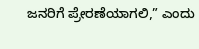ಜನರಿಗೆ ಪ್ರೇರಣೆಯಾಗಲಿ,” ಎಂದು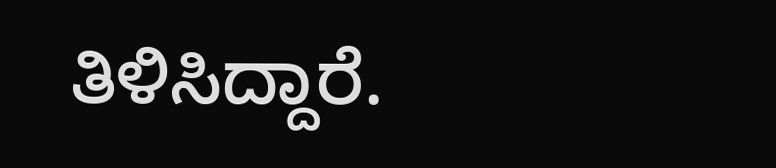ತಿಳಿಸಿದ್ದಾರೆ.